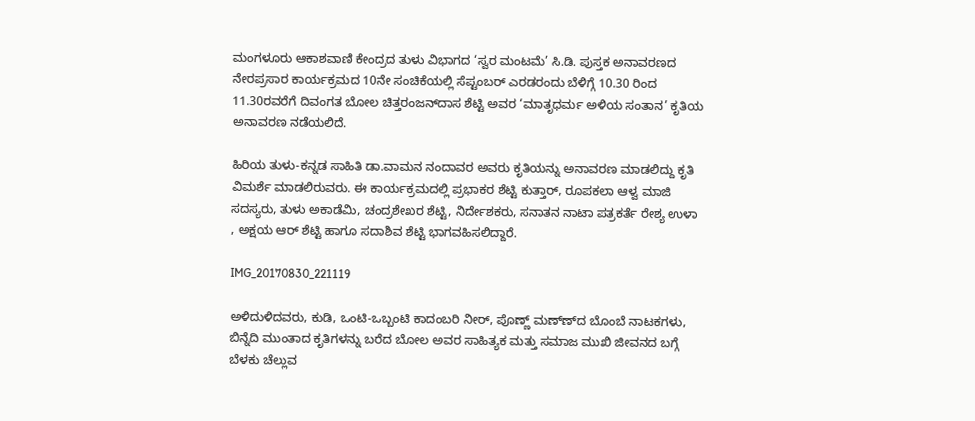ಮಂಗಳೂರು ಆಕಾಶವಾಣಿ ಕೇಂದ್ರದ ತುಳು ವಿಭಾಗದ ‘ಸ್ವರ ಮಂಟಮೆ’ ಸಿ.ಡಿ. ಪುಸ್ತಕ ಅನಾವರಣದ ನೇರಪ್ರಸಾರ ಕಾರ್ಯಕ್ರಮದ 10ನೇ ಸಂಚಿಕೆಯಲ್ಲಿ ಸೆಪ್ಟಂಬರ್ ಎರಡರಂದು ಬೆಳಿಗ್ಗೆ 10.30 ರಿಂದ 11.30ರವರೆಗೆ ದಿವಂಗತ ಬೋಲ ಚಿತ್ತರಂಜನ್‍ದಾಸ ಶೆಟ್ಟಿ ಅವರ ‘ಮಾತೃಧರ್ಮ ಅಳಿಯ ಸಂತಾನ’ ಕೃತಿಯ ಅನಾವರಣ ನಡೆಯಲಿದೆ.

ಹಿರಿಯ ತುಳು-ಕನ್ನಡ ಸಾಹಿತಿ ಡಾ.ವಾಮನ ನಂದಾವರ ಅವರು ಕೃತಿಯನ್ನು ಅನಾವರಣ ಮಾಡಲಿದ್ದು ಕೃತಿ ವಿಮರ್ಶೆ ಮಾಡಲಿರುವರು. ಈ ಕಾರ್ಯಕ್ರಮದಲ್ಲಿ ಪ್ರಭಾಕರ ಶೆಟ್ಟಿ ಕುತ್ತಾರ್, ರೂಪಕಲಾ ಆಳ್ವ ಮಾಜಿ ಸದಸ್ಯರು, ತುಳು ಅಕಾಡೆಮಿ, ಚಂದ್ರಶೇಖರ ಶೆಟ್ಟಿ, ನಿರ್ದೇಶಕರು, ಸನಾತನ ನಾಟಾ ಪತ್ರಕರ್ತೆ ರೇಶ್ಯ ಉಳಾ , ಅಕ್ಷಯ ಆರ್ ಶೆಟ್ಟಿ ಹಾಗೂ ಸದಾಶಿವ ಶೆಟ್ಟಿ ಭಾಗವಹಿಸಲಿದ್ದಾರೆ.

IMG_20170830_221119

ಅಳಿದುಳಿದವರು, ಕುಡಿ, ಒಂಟಿ-ಒಬ್ಬಂಟಿ ಕಾದಂಬರಿ ನೀರ್, ಪೊಣ್ಣ್ ಮಣ್ಣ್‍ದ ಬೊಂಬೆ ನಾಟಕಗಳು, ಬಿನ್ನೆದಿ ಮುಂತಾದ ಕೃತಿಗಳನ್ನು ಬರೆದ ಬೋಲ ಅವರ ಸಾಹಿತ್ಯಕ ಮತ್ತು ಸಮಾಜ ಮುಖಿ ಜೀವನದ ಬಗ್ಗೆ ಬೆಳಕು ಚೆಲ್ಲುವ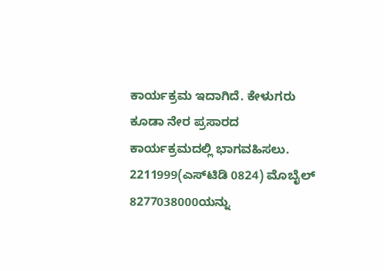ಕಾರ್ಯಕ್ರಮ ಇದಾಗಿದೆ. ಕೇಳುಗರು ಕೂಡಾ ನೇರ ಪ್ರಸಾರದ ಕಾರ್ಯಕ್ರಮದಲ್ಲಿ ಭಾಗವಹಿಸಲು. 2211999(ಎಸ್‍ಟಿಡಿ 0824) ಮೊಬೈಲ್ 8277038000ಯನ್ನು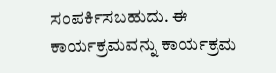ಸಂಪರ್ಕಿಸಬಹುದು. ಈ ಕಾರ್ಯಕ್ರಮವನ್ನು ಕಾರ್ಯಕ್ರಮ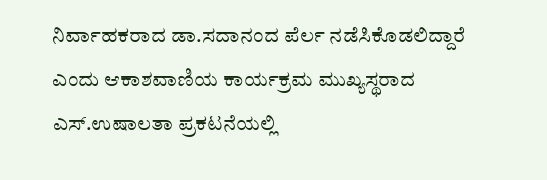ನಿರ್ವಾಹಕರಾದ ಡಾ.ಸದಾನಂದ ಪೆರ್ಲ ನಡೆಸಿಕೊಡಲಿದ್ದಾರೆ ಎಂದು ಆಕಾಶವಾಣಿಯ ಕಾರ್ಯಕ್ರಮ ಮುಖ್ಯಸ್ಥರಾದ ಎಸ್.ಉಷಾಲತಾ ಪ್ರಕಟನೆಯಲ್ಲಿ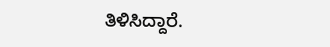ತಿಳಿಸಿದ್ದಾರೆ.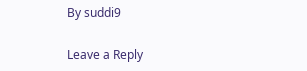By suddi9

Leave a Reply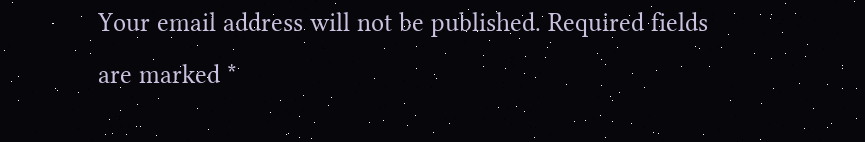Your email address will not be published. Required fields are marked *